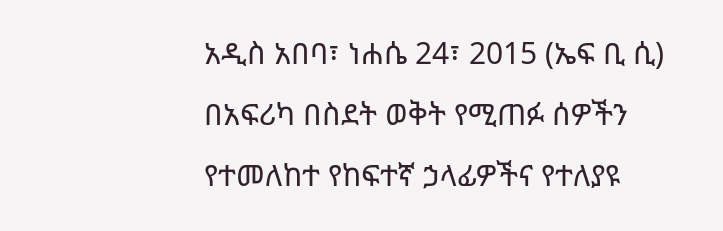አዲስ አበባ፣ ነሐሴ 24፣ 2015 (ኤፍ ቢ ሲ) በአፍሪካ በስደት ወቅት የሚጠፉ ሰዎችን የተመለከተ የከፍተኛ ኃላፊዎችና የተለያዩ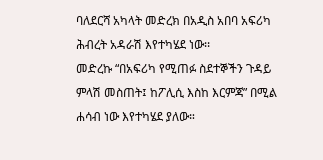ባለደርሻ አካላት መድረክ በአዲስ አበባ አፍሪካ ሕብረት አዳራሽ እየተካሄደ ነው፡፡
መድረኩ “በአፍሪካ የሚጠፉ ስደተኞችን ጉዳይ ምላሽ መስጠት፤ ከፖሊሲ እስከ እርምጃ” በሚል ሐሳብ ነው እየተካሄደ ያለው።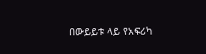በውይይቱ ላይ የአፍሪካ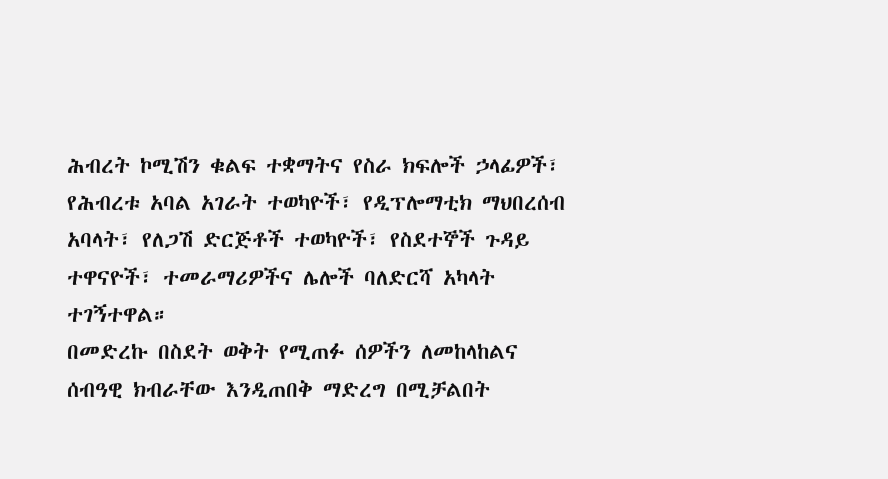ሕብረት ኮሚሽን ቁልፍ ተቋማትና የስራ ክፍሎች ኃላፊዎች፣ የሕብረቱ አባል አገራት ተወካዮች፣ የዲፕሎማቲክ ማህበረሰብ አባላት፣ የለጋሽ ድርጅቶች ተወካዮች፣ የስደተኞች ጉዳይ ተዋናዮች፣ ተመራማሪዎችና ሌሎች ባለድርሻ አካላት ተገኝተዋል።
በመድረኩ በስደት ወቅት የሚጠፉ ሰዎችን ለመከላከልና ሰብዓዊ ክብራቸው እንዲጠበቅ ማድረግ በሚቻልበት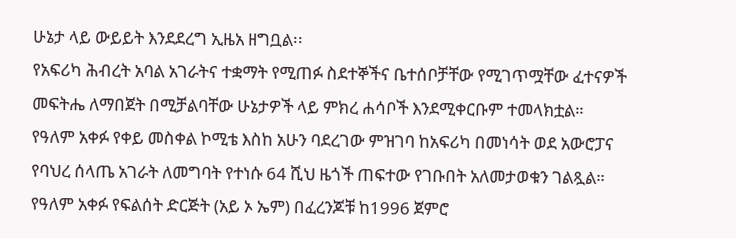ሁኔታ ላይ ውይይት እንደደረግ ኢዜአ ዘግቧል፡፡
የአፍሪካ ሕብረት አባል አገራትና ተቋማት የሚጠፉ ስደተኞችና ቤተሰቦቻቸው የሚገጥሟቸው ፈተናዎች
መፍትሔ ለማበጀት በሚቻልባቸው ሁኔታዎች ላይ ምክረ ሐሳቦች እንደሚቀርቡም ተመላክቷል።
የዓለም አቀፉ የቀይ መስቀል ኮሚቴ እስከ አሁን ባደረገው ምዝገባ ከአፍሪካ በመነሳት ወደ አውሮፓና የባህረ ሰላጤ አገራት ለመግባት የተነሱ 64 ሺህ ዜጎች ጠፍተው የገቡበት አለመታወቁን ገልጿል።
የዓለም አቀፉ የፍልሰት ድርጅት (አይ ኦ ኤም) በፈረንጆቹ ከ1996 ጀምሮ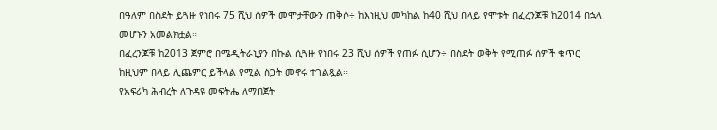በዓለም በስደት ይጓዙ የነበሩ 75 ሺህ ሰዎች መሞታቸውን ጠቅሶ÷ ከእነዚህ መካከል ከ40 ሺህ በላይ የሞቱት በፈረንጆቹ ከ2014 በኋላ መሆኑን አመልክቷል።
በፈረንጆቹ ከ2013 ጀምሮ በሜዲትራኒያን በኩል ሲጓዙ የነበሩ 23 ሺህ ሰዎች የጠፉ ሲሆን÷ በስደት ወቅት የሚጠፉ ሰዎች ቁጥር ከዚህም በላይ ሊጨምር ይችላል የሚል ስጋት መኖሩ ተገልጿል።
የአፍሪካ ሕብረት ለጉዳዩ መፍትሔ ለማበጀት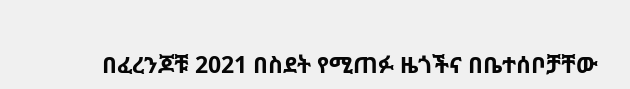በፈረንጆቹ 2021 በስደት የሚጠፉ ዜጎችና በቤተሰቦቻቸው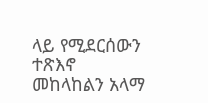ላይ የሚደርሰውን ተጽእኖ መከላከልን አላማ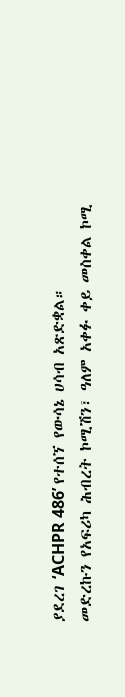ያደረገ ‘ACHPR 486’ የተሰኘ የውሳኔ ሀሳብ አጽድቋል።
መድረኩን የአፍሪካ ሕብረት ኮሚሽን፣ ዓለም አቀፉ ቀይ መስቀል ኮሚ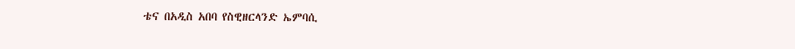ቴና በአዲስ አበባ የስዊዘርላንድ ኤምባሲ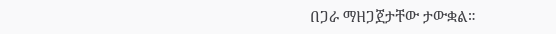በጋራ ማዘጋጀታቸው ታውቋል።